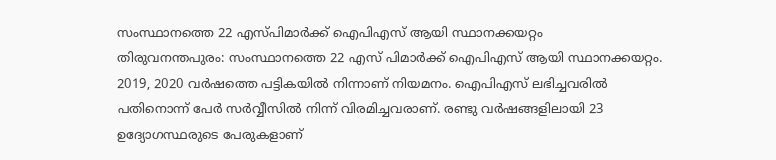സംസ്ഥാനത്തെ 22 എസ്പിമാർക്ക് ഐപിഎസ് ആയി സ്ഥാനക്കയറ്റം
തിരുവനന്തപുരം: സംസ്ഥാനത്തെ 22 എസ് പിമാർക്ക് ഐപിഎസ് ആയി സ്ഥാനക്കയറ്റം. 2019, 2020 വർഷത്തെ പട്ടികയിൽ നിന്നാണ് നിയമനം. ഐപിഎസ് ലഭിച്ചവരിൽ പതിനൊന്ന് പേർ സർവ്വീസിൽ നിന്ന് വിരമിച്ചവരാണ്. രണ്ടു വർഷങ്ങളിലായി 23 ഉദ്യോഗസ്ഥരുടെ പേരുകളാണ്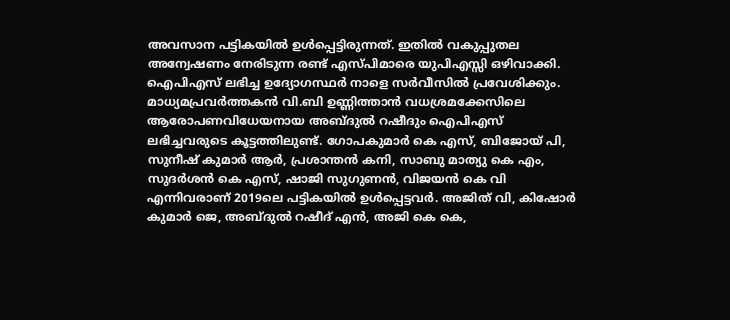അവസാന പട്ടികയിൽ ഉൾപ്പെട്ടിരുന്നത്. ഇതിൽ വകുപ്പുതല അന്വേഷണം നേരിടുന്ന രണ്ട് എസ്പിമാരെ യുപിഎസ്സി ഒഴിവാക്കി. ഐപിഎസ് ലഭിച്ച ഉദ്യോഗസ്ഥർ നാളെ സർവീസിൽ പ്രവേശിക്കും. മാധ്യമപ്രവർത്തകൻ വി.ബി ഉണ്ണിത്താൻ വധശ്രമക്കേസിലെ ആരോപണവിധേയനായ അബ്ദുൽ റഷീദും ഐപിഎസ് ലഭിച്ചവരുടെ കൂട്ടത്തിലുണ്ട്. ഗോപകുമാർ കെ എസ്, ബിജോയ് പി, സുനീഷ് കുമാർ ആർ, പ്രശാന്തൻ കനി, സാബു മാത്യു കെ എം, സുദർശൻ കെ എസ്, ഷാജി സുഗുണൻ, വിജയൻ കെ വി എന്നിവരാണ് 2019ലെ പട്ടികയിൽ ഉൾപ്പെട്ടവർ. അജിത് വി, കിഷോർ കുമാർ ജെ, അബ്ദുൽ റഷീദ് എൻ, അജി കെ കെ,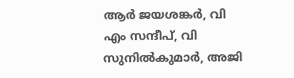ആർ ജയശങ്കർ, വി എം സന്ദീപ്, വി സുനിൽകുമാർ, അജി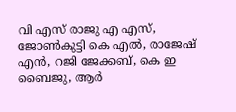വി എസ് രാജു എ എസ്, ജോൺകുട്ടി കെ എൽ, രാജേഷ് എൻ, റജി ജേക്കബ്, കെ ഇ ബൈജു, ആർ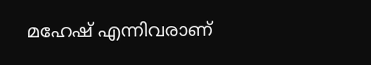മഹേഷ് എന്നിവരാണ്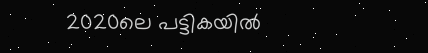2020ലെ പട്ടികയിൽ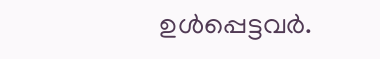ഉൾപ്പെട്ടവർ.